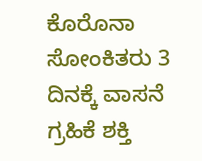ಕೊರೊನಾ ಸೋಂಕಿತರು 3 ದಿನಕ್ಕೆ ವಾಸನೆ ಗ್ರಹಿಕೆ ಶಕ್ತಿ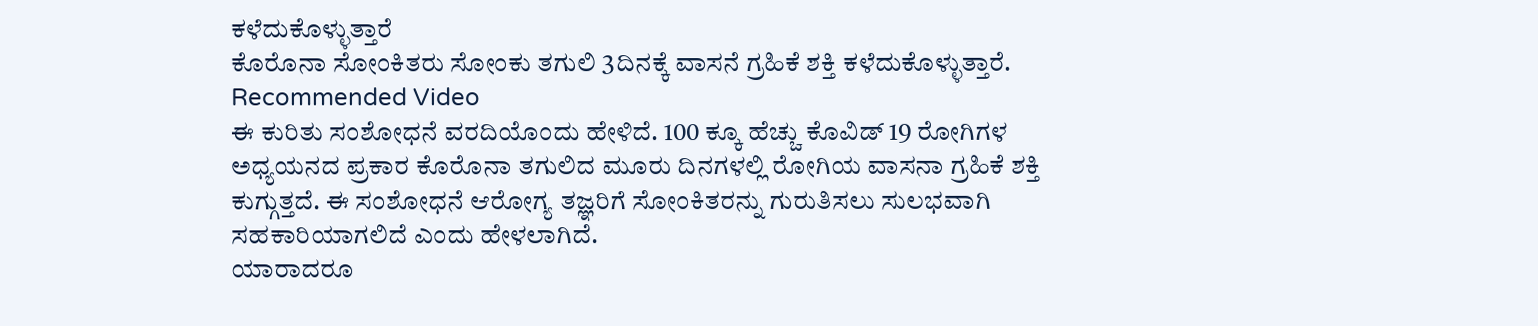ಕಳೆದುಕೊಳ್ಳುತ್ತಾರೆ
ಕೊರೊನಾ ಸೋಂಕಿತರು ಸೋಂಕು ತಗುಲಿ 3ದಿನಕ್ಕೆ ವಾಸನೆ ಗ್ರಹಿಕೆ ಶಕ್ತಿ ಕಳೆದುಕೊಳ್ಳುತ್ತಾರೆ.
Recommended Video
ಈ ಕುರಿತು ಸಂಶೋಧನೆ ವರದಿಯೊಂದು ಹೇಳಿದೆ. 100 ಕ್ಕೂ ಹೆಚ್ಚು ಕೊವಿಡ್ 19 ರೋಗಿಗಳ ಅಧ್ಯಯನದ ಪ್ರಕಾರ ಕೊರೊನಾ ತಗುಲಿದ ಮೂರು ದಿನಗಳಲ್ಲಿ ರೋಗಿಯ ವಾಸನಾ ಗ್ರಹಿಕೆ ಶಕ್ತಿ ಕುಗ್ಗುತ್ತದೆ. ಈ ಸಂಶೋಧನೆ ಆರೋಗ್ಯ ತಜ್ಞರಿಗೆ ಸೋಂಕಿತರನ್ನು ಗುರುತಿಸಲು ಸುಲಭವಾಗಿ ಸಹಕಾರಿಯಾಗಲಿದೆ ಎಂದು ಹೇಳಲಾಗಿದೆ.
ಯಾರಾದರೂ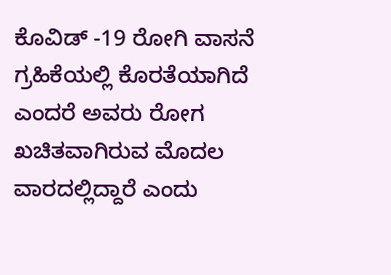ಕೊವಿಡ್ -19 ರೋಗಿ ವಾಸನೆ ಗ್ರಹಿಕೆಯಲ್ಲಿ ಕೊರತೆಯಾಗಿದೆ ಎಂದರೆ ಅವರು ರೋಗ ಖಚಿತವಾಗಿರುವ ಮೊದಲ ವಾರದಲ್ಲಿದ್ದಾರೆ ಎಂದು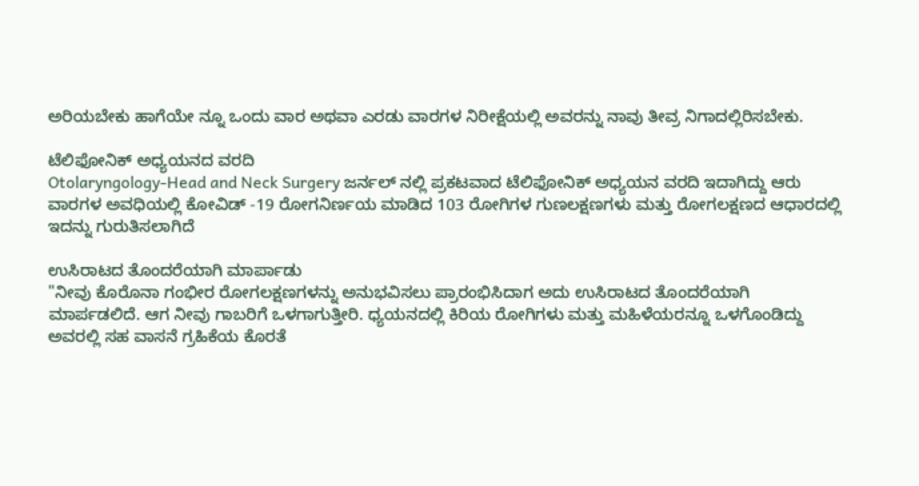ಅರಿಯಬೇಕು ಹಾಗೆಯೇ ನ್ನೂ ಒಂದು ವಾರ ಅಥವಾ ಎರಡು ವಾರಗಳ ನಿರೀಕ್ಷೆಯಲ್ಲಿ ಅವರನ್ನು ನಾವು ತೀವ್ರ ನಿಗಾದಲ್ಲಿರಿಸಬೇಕು.

ಟೆಲಿಫೋನಿಕ್ ಅಧ್ಯಯನದ ವರದಿ
Otolaryngology-Head and Neck Surgery ಜರ್ನಲ್ ನಲ್ಲಿ ಪ್ರಕಟವಾದ ಟೆಲಿಫೋನಿಕ್ ಅಧ್ಯಯನ ವರದಿ ಇದಾಗಿದ್ದು ಆರು ವಾರಗಳ ಅವಧಿಯಲ್ಲಿ ಕೋವಿಡ್ -19 ರೋಗನಿರ್ಣಯ ಮಾಡಿದ 103 ರೋಗಿಗಳ ಗುಣಲಕ್ಷಣಗಳು ಮತ್ತು ರೋಗಲಕ್ಷಣದ ಆಧಾರದಲ್ಲಿ ಇದನ್ನು ಗುರುತಿಸಲಾಗಿದೆ

ಉಸಿರಾಟದ ತೊಂದರೆಯಾಗಿ ಮಾರ್ಪಾಡು
"ನೀವು ಕೊರೊನಾ ಗಂಭೀರ ರೋಗಲಕ್ಷಣಗಳನ್ನು ಅನುಭವಿಸಲು ಪ್ರಾರಂಭಿಸಿದಾಗ ಅದು ಉಸಿರಾಟದ ತೊಂದರೆಯಾಗಿ ಮಾರ್ಪಡಲಿದೆ. ಆಗ ನೀವು ಗಾಬರಿಗೆ ಒಳಗಾಗುತ್ತೀರಿ. ಧ್ಯಯನದಲ್ಲಿ ಕಿರಿಯ ರೋಗಿಗಳು ಮತ್ತು ಮಹಿಳೆಯರನ್ನೂ ಒಳಗೊಂಡಿದ್ದು ಅವರಲ್ಲಿ ಸಹ ವಾಸನೆ ಗ್ರಹಿಕೆಯ ಕೊರತೆ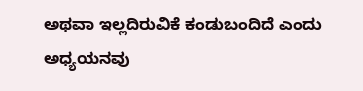ಅಥವಾ ಇಲ್ಲದಿರುವಿಕೆ ಕಂಡುಬಂದಿದೆ ಎಂದು ಅಧ್ಯಯನವು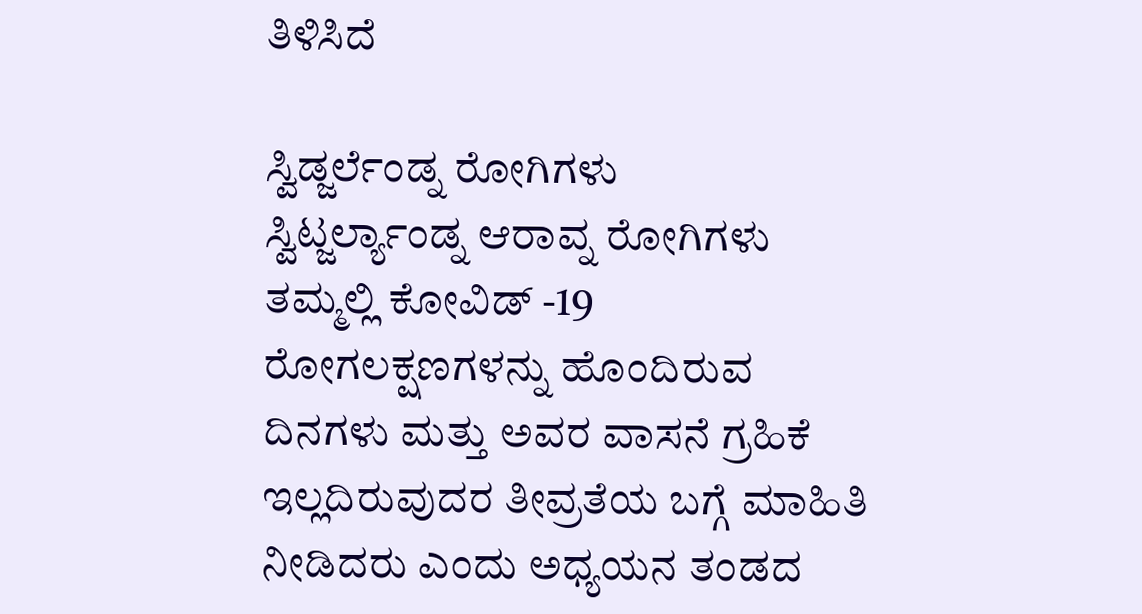ತಿಳಿಸಿದೆ

ಸ್ವಿಡ್ಜರ್ಲೆಂಡ್ನ ರೋಗಿಗಳು
ಸ್ವಿಟ್ಜರ್ಲ್ಯಾಂಡ್ನ ಆರಾವ್ನ ರೋಗಿಗಳು ತಮ್ಮಲ್ಲಿ ಕೋವಿಡ್ -19 ರೋಗಲಕ್ಷಣಗಳನ್ನು ಹೊಂದಿರುವ ದಿನಗಳು ಮತ್ತು ಅವರ ವಾಸನೆ ಗ್ರಹಿಕೆ ಇಲ್ಲದಿರುವುದರ ತೀವ್ರತೆಯ ಬಗ್ಗೆ ಮಾಹಿತಿ ನೀಡಿದರು ಎಂದು ಅಧ್ಯಯನ ತಂಡದ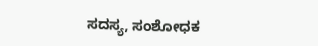ಸದಸ್ಯ, ಸಂಶೋಧಕ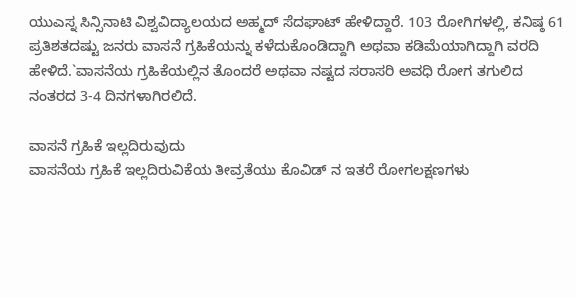ಯುಎಸ್ನ ಸಿನ್ಸಿನಾಟಿ ವಿಶ್ವವಿದ್ಯಾಲಯದ ಅಹ್ಮದ್ ಸೆದಘಾಟ್ ಹೇಳಿದ್ದಾರೆ. 103 ರೋಗಿಗಳಲ್ಲಿ, ಕನಿಷ್ಠ 61 ಪ್ರತಿಶತದಷ್ಟು ಜನರು ವಾಸನೆ ಗ್ರಹಿಕೆಯನ್ನು ಕಳೆದುಕೊಂಡಿದ್ದಾಗಿ ಅಥವಾ ಕಡಿಮೆಯಾಗಿದ್ದಾಗಿ ವರದಿ ಹೇಳಿದೆ.`ವಾಸನೆಯ ಗ್ರಹಿಕೆಯಲ್ಲಿನ ತೊಂದರೆ ಅಥವಾ ನಷ್ಟದ ಸರಾಸರಿ ಅವಧಿ ರೋಗ ತಗುಲಿದ ನಂತರದ 3-4 ದಿನಗಳಾಗಿರಲಿದೆ.

ವಾಸನೆ ಗ್ರಹಿಕೆ ಇಲ್ಲದಿರುವುದು
ವಾಸನೆಯ ಗ್ರಹಿಕೆ ಇಲ್ಲದಿರುವಿಕೆಯ ತೀವ್ರತೆಯು ಕೊವಿಡ್ ನ ಇತರೆ ರೋಗಲಕ್ಷಣಗಳು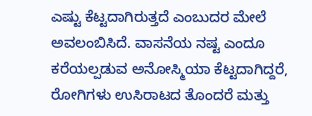ಎಷ್ಟು ಕೆಟ್ಟದಾಗಿರುತ್ತದೆ ಎಂಬುದರ ಮೇಲೆ ಅವಲಂಬಿಸಿದೆ. ವಾಸನೆಯ ನಷ್ಟ ಎಂದೂ ಕರೆಯಲ್ಪಡುವ ಅನೋಸ್ಮಿಯಾ ಕೆಟ್ಟದಾಗಿದ್ದರೆ, ರೋಗಿಗಳು ಉಸಿರಾಟದ ತೊಂದರೆ ಮತ್ತು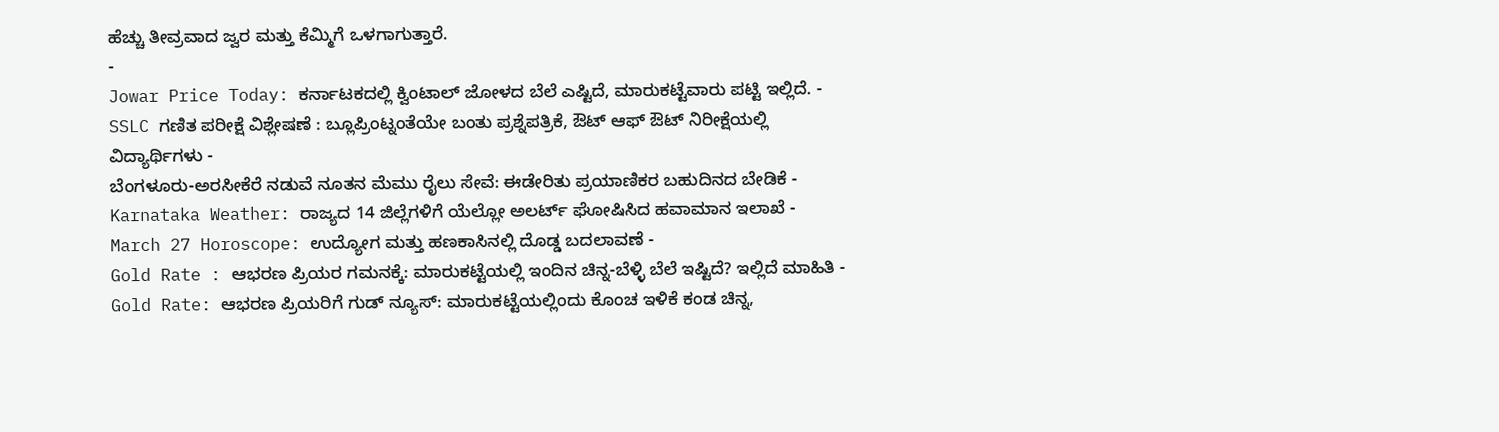ಹೆಚ್ಚು ತೀವ್ರವಾದ ಜ್ವರ ಮತ್ತು ಕೆಮ್ಮಿಗೆ ಒಳಗಾಗುತ್ತಾರೆ.
-
Jowar Price Today: ಕರ್ನಾಟಕದಲ್ಲಿ ಕ್ವಿಂಟಾಲ್ ಜೋಳದ ಬೆಲೆ ಎಷ್ಟಿದೆ, ಮಾರುಕಟ್ಟೆವಾರು ಪಟ್ಟಿ ಇಲ್ಲಿದೆ. -
SSLC ಗಣಿತ ಪರೀಕ್ಷೆ ವಿಶ್ಲೇಷಣೆ : ಬ್ಲೂಪ್ರಿಂಟ್ನಂತೆಯೇ ಬಂತು ಪ್ರಶ್ನೆಪತ್ರಿಕೆ, ಔಟ್ ಆಫ್ ಔಟ್ ನಿರೀಕ್ಷೆಯಲ್ಲಿ ವಿದ್ಯಾರ್ಥಿಗಳು -
ಬೆಂಗಳೂರು-ಅರಸೀಕೆರೆ ನಡುವೆ ನೂತನ ಮೆಮು ರೈಲು ಸೇವೆ: ಈಡೇರಿತು ಪ್ರಯಾಣಿಕರ ಬಹುದಿನದ ಬೇಡಿಕೆ -
Karnataka Weather: ರಾಜ್ಯದ 14 ಜಿಲ್ಲೆಗಳಿಗೆ ಯೆಲ್ಲೋ ಅಲರ್ಟ್ ಘೋಷಿಸಿದ ಹವಾಮಾನ ಇಲಾಖೆ -
March 27 Horoscope: ಉದ್ಯೋಗ ಮತ್ತು ಹಣಕಾಸಿನಲ್ಲಿ ದೊಡ್ಡ ಬದಲಾವಣೆ -
Gold Rate : ಆಭರಣ ಪ್ರಿಯರ ಗಮನಕ್ಕೆ: ಮಾರುಕಟ್ಟೆಯಲ್ಲಿ ಇಂದಿನ ಚಿನ್ನ-ಬೆಳ್ಳಿ ಬೆಲೆ ಇಷ್ಟಿದೆ? ಇಲ್ಲಿದೆ ಮಾಹಿತಿ -
Gold Rate: ಆಭರಣ ಪ್ರಿಯರಿಗೆ ಗುಡ್ ನ್ಯೂಸ್: ಮಾರುಕಟ್ಟೆಯಲ್ಲಿಂದು ಕೊಂಚ ಇಳಿಕೆ ಕಂಡ ಚಿನ್ನ,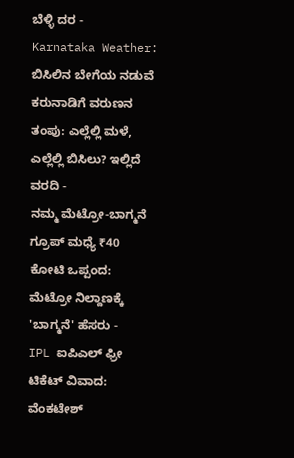ಬೆಳ್ಳಿ ದರ -
Karnataka Weather: ಬಿಸಿಲಿನ ಬೇಗೆಯ ನಡುವೆ ಕರುನಾಡಿಗೆ ವರುಣನ ತಂಪು: ಎಲ್ಲೆಲ್ಲಿ ಮಳೆ, ಎಲ್ಲೆಲ್ಲಿ ಬಿಸಿಲು? ಇಲ್ಲಿದೆ ವರದಿ -
ನಮ್ಮ ಮೆಟ್ರೋ-ಬಾಗ್ಮನೆ ಗ್ರೂಪ್ ಮಧ್ಯೆ ₹40 ಕೋಟಿ ಒಪ್ಪಂದ: ಮೆಟ್ರೋ ನಿಲ್ದಾಣಕ್ಕೆ 'ಬಾಗ್ಮನೆ' ಹೆಸರು -
IPL ಐಪಿಎಲ್ ಫ್ರೀ ಟಿಕೆಟ್ ವಿವಾದ: ವೆಂಕಟೇಶ್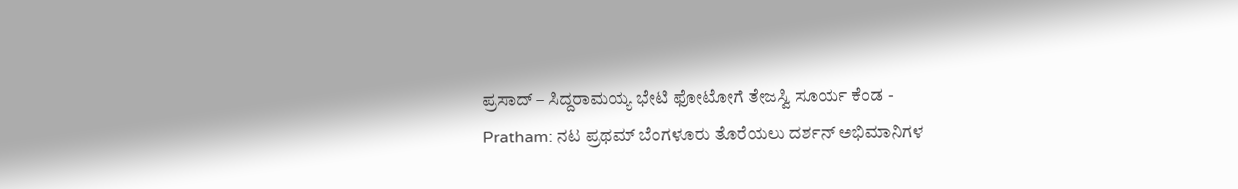ಪ್ರಸಾದ್ – ಸಿದ್ದರಾಮಯ್ಯ ಭೇಟಿ ಫೋಟೋಗೆ ತೇಜಸ್ವಿ ಸೂರ್ಯ ಕೆಂಡ -
Pratham: ನಟ ಪ್ರಥಮ್ ಬೆಂಗಳೂರು ತೊರೆಯಲು ದರ್ಶನ್ ಅಭಿಮಾನಿಗಳ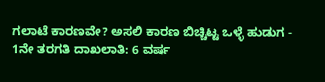ಗಲಾಟೆ ಕಾರಣವೇ? ಅಸಲಿ ಕಾರಣ ಬಿಚ್ಚಿಟ್ಟ ಒಳ್ಳೆ ಹುಡುಗ -
1ನೇ ತರಗತಿ ದಾಖಲಾತಿ: 6 ವರ್ಷ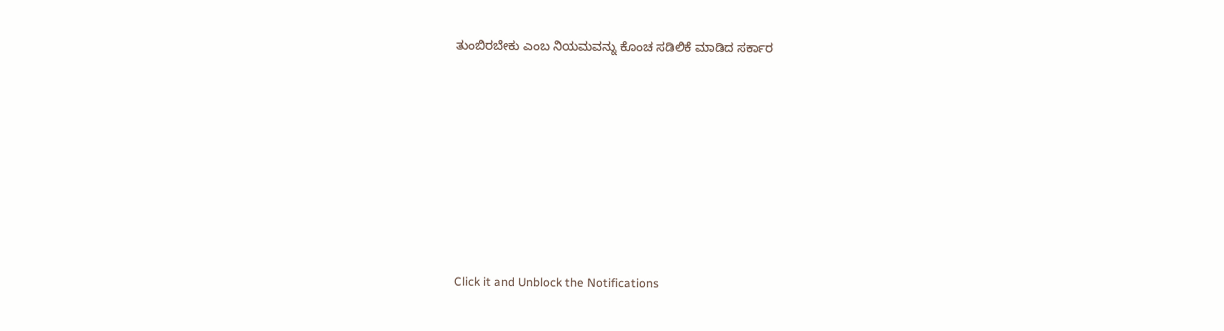ತುಂಬಿರಬೇಕು ಎಂಬ ನಿಯಮವನ್ನು ಕೊಂಚ ಸಡಿಲಿಕೆ ಮಾಡಿದ ಸರ್ಕಾರ












Click it and Unblock the Notifications